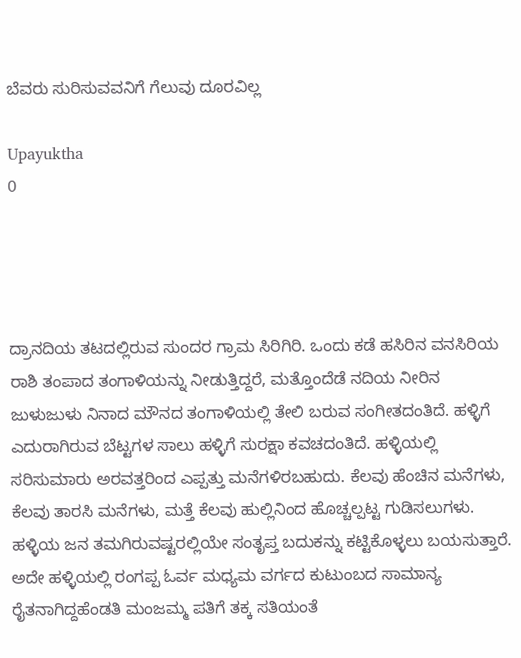ಬೆವರು ಸುರಿಸುವವನಿಗೆ ಗೆಲುವು ದೂರವಿಲ್ಲ

Upayuktha
0




ದ್ರಾನದಿಯ ತಟದಲ್ಲಿರುವ ಸುಂದರ ಗ್ರಾಮ ಸಿರಿಗಿರಿ. ಒಂದು ಕಡೆ ಹಸಿರಿನ ವನಸಿರಿಯ ರಾಶಿ ತಂಪಾದ ತಂಗಾಳಿಯನ್ನು ನೀಡುತ್ತಿದ್ದರೆ, ಮತ್ತೊಂದೆಡೆ ನದಿಯ ನೀರಿನ ಜುಳುಜುಳು ನಿನಾದ ಮೌನದ ತಂಗಾಳಿಯಲ್ಲಿ ತೇಲಿ ಬರುವ ಸಂಗೀತದಂತಿದೆ. ಹಳ್ಳಿಗೆ ಎದುರಾಗಿರುವ ಬೆಟ್ಟಗಳ ಸಾಲು ಹಳ್ಳಿಗೆ ಸುರಕ್ಷಾ ಕವಚದಂತಿದೆ. ಹಳ್ಳಿಯಲ್ಲಿ ಸರಿಸುಮಾರು ಅರವತ್ತರಿಂದ ಎಪ್ಪತ್ತು ಮನೆಗಳಿರಬಹುದು. ಕೆಲವು ಹೆಂಚಿನ ಮನೆಗಳು, ಕೆಲವು ತಾರಸಿ ಮನೆಗಳು, ಮತ್ತೆ ಕೆಲವು ಹುಲ್ಲಿನಿಂದ ಹೊಚ್ಚಲ್ಪಟ್ಟ ಗುಡಿಸಲುಗಳು. ಹಳ್ಳಿಯ ಜನ ತಮಗಿರುವಷ್ಟರಲ್ಲಿಯೇ ಸಂತೃಪ್ತ ಬದುಕನ್ನು ಕಟ್ಟಿಕೊಳ್ಳಲು ಬಯಸುತ್ತಾರೆ. ಅದೇ ಹಳ್ಳಿಯಲ್ಲಿ ರಂಗಪ್ಪ ಓರ್ವ ಮಧ್ಯಮ ವರ್ಗದ ಕುಟುಂಬದ ಸಾಮಾನ್ಯ ರೈತನಾಗಿದ್ದಹೆಂಡತಿ ಮಂಜಮ್ಮ ಪತಿಗೆ ತಕ್ಕ ಸತಿಯಂತೆ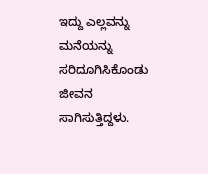ಇದ್ದು ಎಲ್ಲವನ್ನು ಮನೆಯನ್ನು ಸರಿದೂಗಿಸಿಕೊಂಡು ಜೀವನ ಸಾಗಿಸುತ್ತಿದ್ದಳು.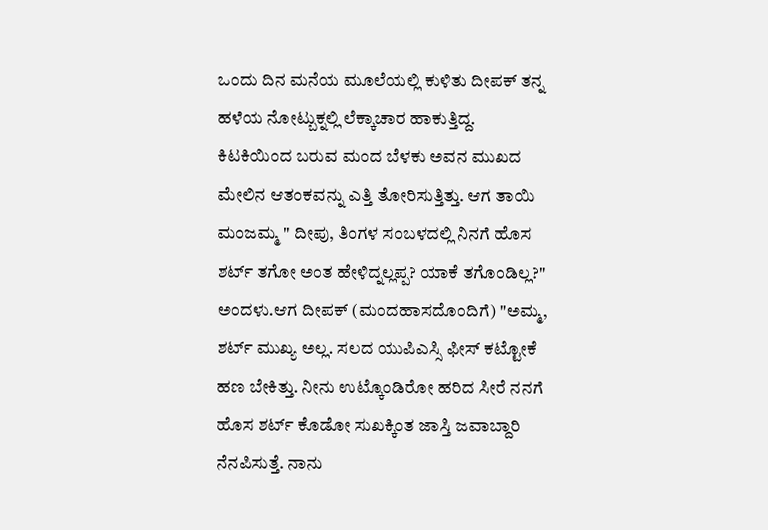ಒಂದು ದಿನ ಮನೆಯ ಮೂಲೆಯಲ್ಲಿ ಕುಳಿತು ದೀಪಕ್ ತನ್ನ ಹಳೆಯ ನೋಟ್ಬುಕ್ನಲ್ಲಿ ಲೆಕ್ಕಾಚಾರ ಹಾಕುತ್ತಿದ್ದ. ಕಿಟಕಿಯಿಂದ ಬರುವ ಮಂದ ಬೆಳಕು ಅವನ ಮುಖದ ಮೇಲಿನ ಆತಂಕವನ್ನು ಎತ್ತಿ ತೋರಿಸುತ್ತಿತ್ತು. ಆಗ ತಾಯಿ ಮಂಜಮ್ಮ " ದೀಪು, ತಿಂಗಳ ಸಂಬಳದಲ್ಲಿ ನಿನಗೆ ಹೊಸ ಶರ್ಟ್ ತಗೋ ಅಂತ ಹೇಳಿದ್ನಲ್ಲಪ್ಪ? ಯಾಕೆ ತಗೊಂಡಿಲ್ಲ?" ಅಂದಳು.ಆಗ ದೀಪಕ್ (ಮಂದಹಾಸದೊಂದಿಗೆ) "ಅಮ್ಮ, ಶರ್ಟ್ ಮುಖ್ಯ ಅಲ್ಲ. ಸಲದ ಯುಪಿಎಸ್ಸಿ ಫೀಸ್ ಕಟ್ಟೋಕೆ ಹಣ ಬೇಕಿತ್ತು. ನೀನು ಉಟ್ಕೊಂಡಿರೋ ಹರಿದ ಸೀರೆ ನನಗೆ ಹೊಸ ಶರ್ಟ್ ಕೊಡೋ ಸುಖಕ್ಕಿಂತ ಜಾಸ್ತಿ ಜವಾಬ್ದಾರಿ ನೆನಪಿಸುತ್ತೆ. ನಾನು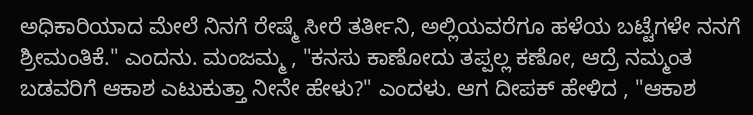ಅಧಿಕಾರಿಯಾದ ಮೇಲೆ ನಿನಗೆ ರೇಷ್ಮೆ ಸೀರೆ ತರ್ತೀನಿ, ಅಲ್ಲಿಯವರೆಗೂ ಹಳೆಯ ಬಟ್ಟೆಗಳೇ ನನಗೆ ಶ್ರೀಮಂತಿಕೆ." ಎಂದನು. ಮಂಜಮ್ಮ , "ಕನಸು ಕಾಣೋದು ತಪ್ಪಲ್ಲ ಕಣೋ, ಆದ್ರೆ ನಮ್ಮಂತ ಬಡವರಿಗೆ ಆಕಾಶ ಎಟುಕುತ್ತಾ ನೀನೇ ಹೇಳು?" ಎಂದಳು. ಆಗ ದೀಪಕ್ ಹೇಳಿದ , "ಆಕಾಶ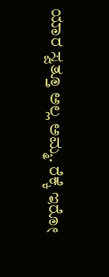ಯಾರ ಸ್ವತ್ತೂ ಅಲ್ಲ ಅಮ್ಮ. ರೆಕ್ಕೆ ಇರೋ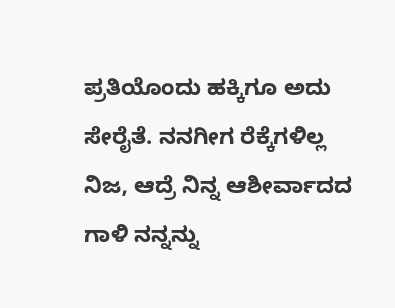ಪ್ರತಿಯೊಂದು ಹಕ್ಕಿಗೂ ಅದು ಸೇರೈತೆ. ನನಗೀಗ ರೆಕ್ಕೆಗಳಿಲ್ಲ ನಿಜ, ಆದ್ರೆ ನಿನ್ನ ಆಶೀರ್ವಾದದ ಗಾಳಿ ನನ್ನನ್ನು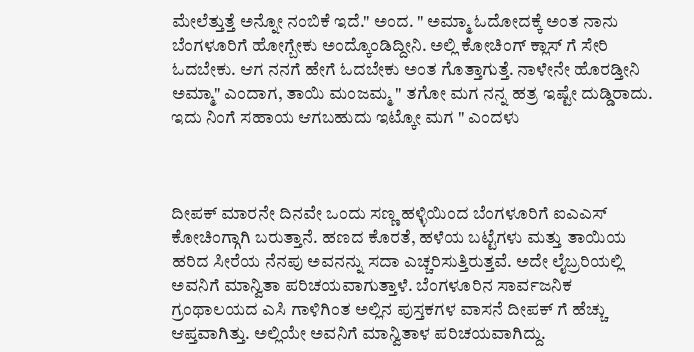ಮೇಲೆತ್ತುತ್ತೆ ಅನ್ನೋ ನಂಬಿಕೆ ಇದೆ." ಅಂದ. " ಅಮ್ಮಾ ಓದೋದಕ್ಕೆ ಅಂತ ನಾನು ಬೆಂಗಳೂರಿಗೆ ಹೋಗ್ಬೇಕು ಅಂದ್ಕೊಂಡಿದ್ದೀನಿ. ಅಲ್ಲಿ ಕೋಚಿಂಗ್ ಕ್ಲಾಸ್ ಗೆ ಸೇರಿ ಓದಬೇಕು. ಆಗ ನನಗೆ ಹೇಗೆ ಓದಬೇಕು ಅಂತ ಗೊತ್ತಾಗುತ್ತೆ. ನಾಳೇನೇ ಹೊರಡ್ತೀನಿ ಅಮ್ಮಾ" ಎಂದಾಗ, ತಾಯಿ ಮಂಜಮ್ಮ " ತಗೋ ಮಗ ನನ್ನ ಹತ್ರ ಇಷ್ಟೇ ದುಡ್ಡಿರಾದು. ಇದು ನಿಂಗೆ ಸಹಾಯ ಆಗಬಹುದು ಇಟ್ಕೋ ಮಗ " ಎಂದಳು



ದೀಪಕ್ ಮಾರನೇ ದಿನವೇ ಒಂದು ಸಣ್ಣ ಹಳ್ಳಿಯಿಂದ ಬೆಂಗಳೂರಿಗೆ ಐಎಎಸ್ ಕೋಚಿಂಗ್ಗಾಗಿ ಬರುತ್ತಾನೆ. ಹಣದ ಕೊರತೆ, ಹಳೆಯ ಬಟ್ಟೆಗಳು ಮತ್ತು ತಾಯಿಯ ಹರಿದ ಸೀರೆಯ ನೆನಪು ಅವನನ್ನು ಸದಾ ಎಚ್ಚರಿಸುತ್ತಿರುತ್ತವೆ. ಅದೇ ಲೈಬ್ರರಿಯಲ್ಲಿ ಅವನಿಗೆ ಮಾನ್ವಿತಾ ಪರಿಚಯವಾಗುತ್ತಾಳೆ. ಬೆಂಗಳೂರಿನ ಸಾರ್ವಜನಿಕ ಗ್ರಂಥಾಲಯದ ಎಸಿ ಗಾಳಿಗಿಂತ ಅಲ್ಲಿನ ಪುಸ್ತಕಗಳ ವಾಸನೆ ದೀಪಕ್ ಗೆ ಹೆಚ್ಚು ಆಪ್ತವಾಗಿತ್ತು. ಅಲ್ಲಿಯೇ ಅವನಿಗೆ ಮಾನ್ವಿತಾಳ ಪರಿಚಯವಾಗಿದ್ದು.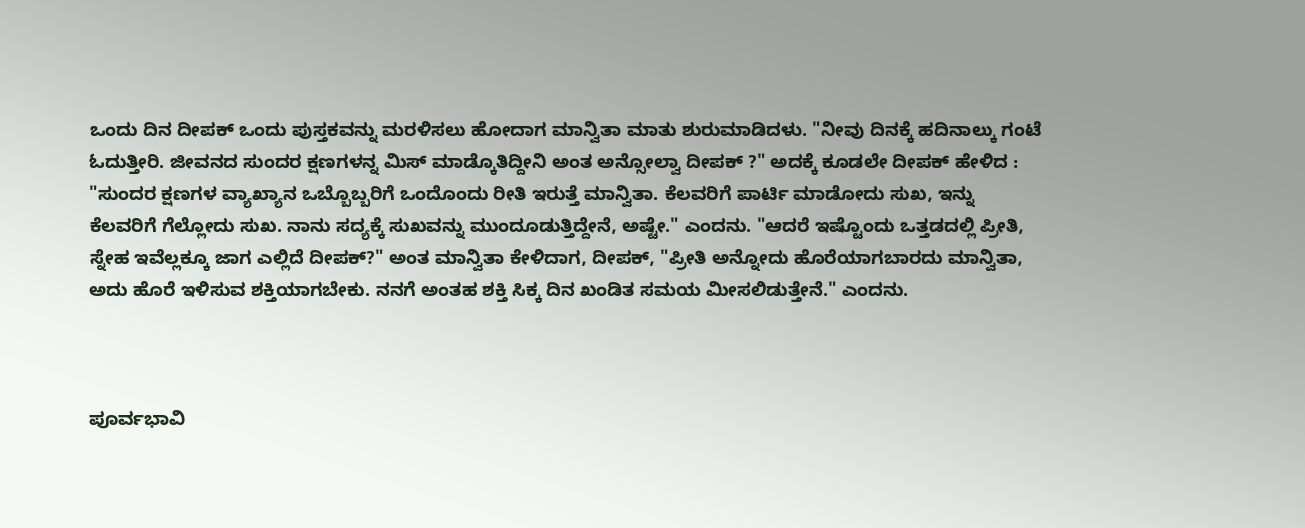ಒಂದು ದಿನ ದೀಪಕ್ ಒಂದು ಪುಸ್ತಕವನ್ನು ಮರಳಿಸಲು ಹೋದಾಗ ಮಾನ್ವಿತಾ ಮಾತು ಶುರುಮಾಡಿದಳು. "ನೀವು ದಿನಕ್ಕೆ ಹದಿನಾಲ್ಕು ಗಂಟೆ ಓದುತ್ತೀರಿ. ಜೀವನದ ಸುಂದರ ಕ್ಷಣಗಳನ್ನ ಮಿಸ್ ಮಾಡ್ಕೊತಿದ್ದೀನಿ ಅಂತ ಅನ್ಸೋಲ್ವಾ ದೀಪಕ್ ?" ಅದಕ್ಕೆ ಕೂಡಲೇ ದೀಪಕ್ ಹೇಳಿದ : "ಸುಂದರ ಕ್ಷಣಗಳ ವ್ಯಾಖ್ಯಾನ ಒಬ್ಬೊಬ್ಬರಿಗೆ ಒಂದೊಂದು ರೀತಿ ಇರುತ್ತೆ ಮಾನ್ವಿತಾ. ಕೆಲವರಿಗೆ ಪಾರ್ಟಿ ಮಾಡೋದು ಸುಖ, ಇನ್ನು ಕೆಲವರಿಗೆ ಗೆಲ್ಲೋದು ಸುಖ. ನಾನು ಸದ್ಯಕ್ಕೆ ಸುಖವನ್ನು ಮುಂದೂಡುತ್ತಿದ್ದೇನೆ, ಅಷ್ಟೇ." ಎಂದನು. "ಆದರೆ ಇಷ್ಟೊಂದು ಒತ್ತಡದಲ್ಲಿ ಪ್ರೀತಿ, ಸ್ನೇಹ ಇವೆಲ್ಲಕ್ಕೂ ಜಾಗ ಎಲ್ಲಿದೆ ದೀಪಕ್?" ಅಂತ ಮಾನ್ವಿತಾ ಕೇಳಿದಾಗ, ದೀಪಕ್, "ಪ್ರೀತಿ ಅನ್ನೋದು ಹೊರೆಯಾಗಬಾರದು ಮಾನ್ವಿತಾ, ಅದು ಹೊರೆ ಇಳಿಸುವ ಶಕ್ತಿಯಾಗಬೇಕು. ನನಗೆ ಅಂತಹ ಶಕ್ತಿ ಸಿಕ್ಕ ದಿನ ಖಂಡಿತ ಸಮಯ ಮೀಸಲಿಡುತ್ತೇನೆ." ಎಂದನು.



ಪೂರ್ವಭಾವಿ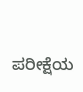ಪರೀಕ್ಷೆಯ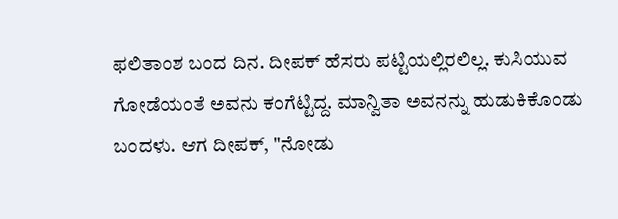ಫಲಿತಾಂಶ ಬಂದ ದಿನ. ದೀಪಕ್ ಹೆಸರು ಪಟ್ಟಿಯಲ್ಲಿರಲಿಲ್ಲ. ಕುಸಿಯುವ ಗೋಡೆಯಂತೆ ಅವನು ಕಂಗೆಟ್ಟಿದ್ದ. ಮಾನ್ವಿತಾ ಅವನನ್ನು ಹುಡುಕಿಕೊಂಡು ಬಂದಳು. ಆಗ ದೀಪಕ್, "ನೋಡು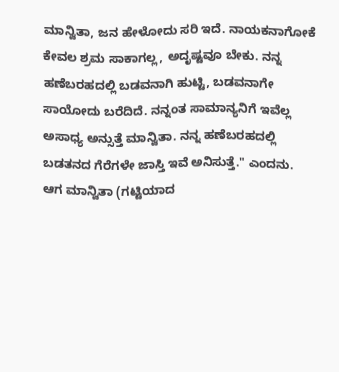ಮಾನ್ವಿತಾ, ಜನ ಹೇಳೋದು ಸರಿ ಇದೆ. ನಾಯಕನಾಗೋಕೆ ಕೇವಲ ಶ್ರಮ ಸಾಕಾಗಲ್ಲ, ಅದೃಷ್ಟವೂ ಬೇಕು. ನನ್ನ ಹಣೆಬರಹದಲ್ಲಿ ಬಡವನಾಗಿ ಹುಟ್ಟಿ, ಬಡವನಾಗೇ ಸಾಯೋದು ಬರೆದಿದೆ. ನನ್ನಂತ ಸಾಮಾನ್ಯನಿಗೆ ಇವೆಲ್ಲ ಅಸಾಧ್ಯ ಅನ್ಸುತ್ತೆ ಮಾನ್ವಿತಾ. ನನ್ನ ಹಣೆಬರಹದಲ್ಲಿ ಬಡತನದ ಗೆರೆಗಳೇ ಜಾಸ್ತಿ ಇವೆ ಅನಿಸುತ್ತೆ." ಎಂದನು. ಆಗ ಮಾನ್ವಿತಾ (ಗಟ್ಟಿಯಾದ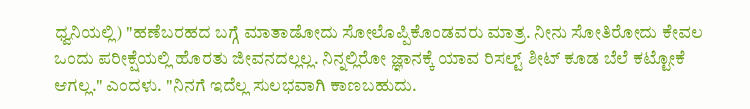ಧ್ವನಿಯಲ್ಲಿ) "ಹಣೆಬರಹದ ಬಗ್ಗೆ ಮಾತಾಡೋದು ಸೋಲೊಪ್ಪಿಕೊಂಡವರು ಮಾತ್ರ. ನೀನು ಸೋತಿರೋದು ಕೇವಲ ಒಂದು ಪರೀಕ್ಷೆಯಲ್ಲಿ ಹೊರತು ಜೀವನದಲ್ಲಲ್ಲ. ನಿನ್ನಲ್ಲಿರೋ ಜ್ಞಾನಕ್ಕೆ ಯಾವ ರಿಸಲ್ಟ್ ಶೀಟ್ ಕೂಡ ಬೆಲೆ ಕಟ್ಟೋಕೆ ಆಗಲ್ಲ." ಎಂದಳು. "ನಿನಗೆ ಇದೆಲ್ಲ ಸುಲಭವಾಗಿ ಕಾಣಬಹುದು.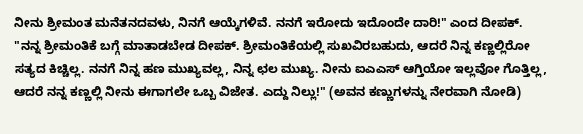ನೀನು ಶ್ರೀಮಂತ ಮನೆತನದವಳು, ನಿನಗೆ ಆಯ್ಕೆಗಳಿವೆ. ನನಗೆ ಇರೋದು ಇದೊಂದೇ ದಾರಿ!" ಎಂದ ದೀಪಕ್. "ನನ್ನ ಶ್ರೀಮಂತಿಕೆ ಬಗ್ಗೆ ಮಾತಾಡಬೇಡ ದೀಪಕ್. ಶ್ರೀಮಂತಿಕೆಯಲ್ಲಿ ಸುಖವಿರಬಹುದು, ಆದರೆ ನಿನ್ನ ಕಣ್ಣಲ್ಲಿರೋ ಸತ್ಯದ ಕಿಚ್ಚಿಲ್ಲ. ನನಗೆ ನಿನ್ನ ಹಣ ಮುಖ್ಯವಲ್ಲ, ನಿನ್ನ ಛಲ ಮುಖ್ಯ. ನೀನು ಐಎಎಸ್ ಆಗ್ತಿಯೋ ಇಲ್ಲವೋ ಗೊತ್ತಿಲ್ಲ, ಆದರೆ ನನ್ನ ಕಣ್ಣಲ್ಲಿ ನೀನು ಈಗಾಗಲೇ ಒಬ್ಬ ವಿಜೇತ. ಎದ್ದು ನಿಲ್ಲು!" (ಅವನ ಕಣ್ಣುಗಳನ್ನು ನೇರವಾಗಿ ನೋಡಿ)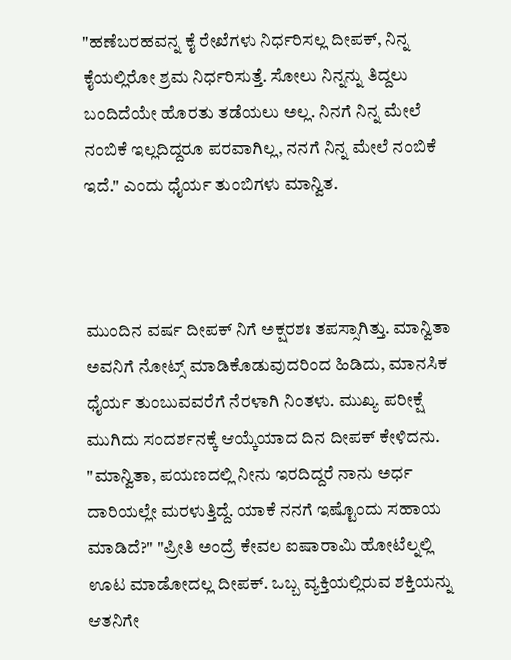"ಹಣೆಬರಹವನ್ನ ಕೈ ರೇಖೆಗಳು ನಿರ್ಧರಿಸಲ್ಲ ದೀಪಕ್, ನಿನ್ನ ಕೈಯಲ್ಲಿರೋ ಶ್ರಮ ನಿರ್ಧರಿಸುತ್ತೆ. ಸೋಲು ನಿನ್ನನ್ನು ತಿದ್ದಲು ಬಂದಿದೆಯೇ ಹೊರತು ತಡೆಯಲು ಅಲ್ಲ. ನಿನಗೆ ನಿನ್ನ ಮೇಲೆ ನಂಬಿಕೆ ಇಲ್ಲದಿದ್ದರೂ ಪರವಾಗಿಲ್ಲ, ನನಗೆ ನಿನ್ನ ಮೇಲೆ ನಂಬಿಕೆ ಇದೆ." ಎಂದು ಧೈರ್ಯ ತುಂಬಿಗಳು ಮಾನ್ವಿತ.



ಮುಂದಿನ ವರ್ಷ ದೀಪಕ್ ನಿಗೆ ಅಕ್ಷರಶಃ ತಪಸ್ಸಾಗಿತ್ತು. ಮಾನ್ವಿತಾ ಅವನಿಗೆ ನೋಟ್ಸ್ ಮಾಡಿಕೊಡುವುದರಿಂದ ಹಿಡಿದು, ಮಾನಸಿಕ ಧೈರ್ಯ ತುಂಬುವವರೆಗೆ ನೆರಳಾಗಿ ನಿಂತಳು. ಮುಖ್ಯ ಪರೀಕ್ಷೆ ಮುಗಿದು ಸಂದರ್ಶನಕ್ಕೆ ಆಯ್ಕೆಯಾದ ದಿನ ದೀಪಕ್ ಕೇಳಿದನು. "ಮಾನ್ವಿತಾ, ಪಯಣದಲ್ಲಿ ನೀನು ಇರದಿದ್ದರೆ ನಾನು ಅರ್ಧ ದಾರಿಯಲ್ಲೇ ಮರಳುತ್ತಿದ್ದೆ. ಯಾಕೆ ನನಗೆ ಇಷ್ಟೊಂದು ಸಹಾಯ ಮಾಡಿದೆ?" "ಪ್ರೀತಿ ಅಂದ್ರೆ ಕೇವಲ ಐಷಾರಾಮಿ ಹೋಟೆಲ್ನಲ್ಲಿ ಊಟ ಮಾಡೋದಲ್ಲ ದೀಪಕ್. ಒಬ್ಬ ವ್ಯಕ್ತಿಯಲ್ಲಿರುವ ಶಕ್ತಿಯನ್ನು ಆತನಿಗೇ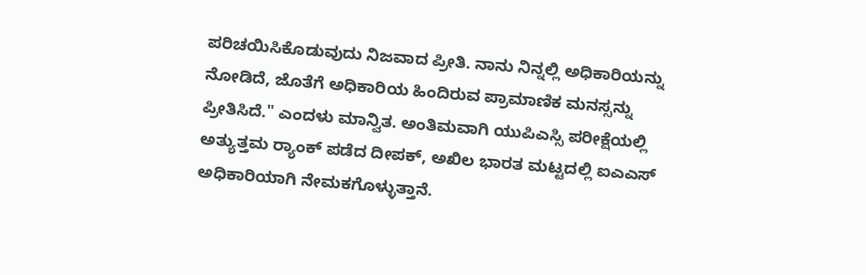ಪರಿಚಯಿಸಿಕೊಡುವುದು ನಿಜವಾದ ಪ್ರೀತಿ. ನಾನು ನಿನ್ನಲ್ಲಿ ಅಧಿಕಾರಿಯನ್ನು ನೋಡಿದೆ, ಜೊತೆಗೆ ಅಧಿಕಾರಿಯ ಹಿಂದಿರುವ ಪ್ರಾಮಾಣಿಕ ಮನಸ್ಸನ್ನು ಪ್ರೀತಿಸಿದೆ." ಎಂದಳು ಮಾನ್ವಿತ. ಅಂತಿಮವಾಗಿ ಯುಪಿಎಸ್ಸಿ ಪರೀಕ್ಷೆಯಲ್ಲಿ ಅತ್ಯುತ್ತಮ ರ‍್ಯಾಂಕ್ ಪಡೆದ ದೀಪಕ್, ಅಖಿಲ ಭಾರತ ಮಟ್ಟದಲ್ಲಿ ಐಎಎಸ್ ಅಧಿಕಾರಿಯಾಗಿ ನೇಮಕಗೊಳ್ಳುತ್ತಾನೆ.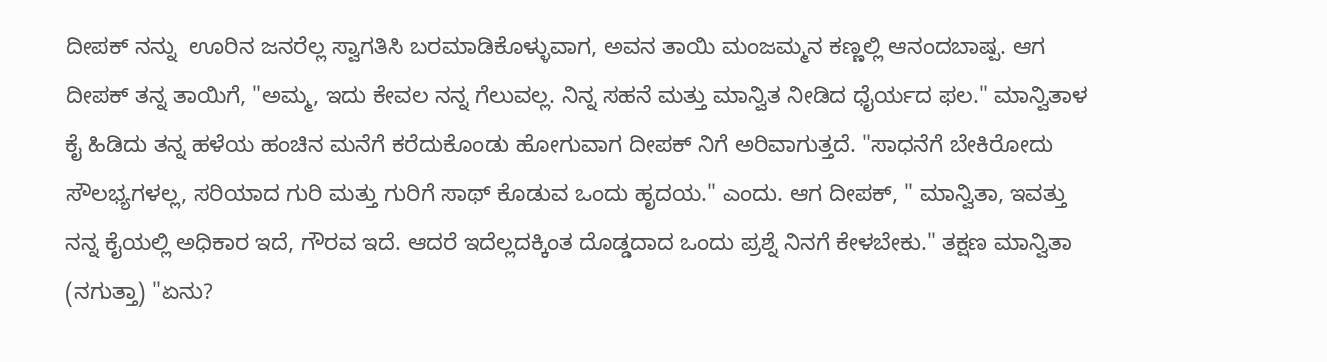ದೀಪಕ್ ನನ್ನು  ಊರಿನ ಜನರೆಲ್ಲ ಸ್ವಾಗತಿಸಿ ಬರಮಾಡಿಕೊಳ್ಳುವಾಗ, ಅವನ ತಾಯಿ ಮಂಜಮ್ಮನ ಕಣ್ಣಲ್ಲಿ ಆನಂದಬಾಷ್ಪ. ಆಗ ದೀಪಕ್ ತನ್ನ ತಾಯಿಗೆ, "ಅಮ್ಮ, ಇದು ಕೇವಲ ನನ್ನ ಗೆಲುವಲ್ಲ. ನಿನ್ನ ಸಹನೆ ಮತ್ತು ಮಾನ್ವಿತ ನೀಡಿದ ಧೈರ್ಯದ ಫಲ." ಮಾನ್ವಿತಾಳ ಕೈ ಹಿಡಿದು ತನ್ನ ಹಳೆಯ ಹಂಚಿನ ಮನೆಗೆ ಕರೆದುಕೊಂಡು ಹೋಗುವಾಗ ದೀಪಕ್ ನಿಗೆ ಅರಿವಾಗುತ್ತದೆ. "ಸಾಧನೆಗೆ ಬೇಕಿರೋದು ಸೌಲಭ್ಯಗಳಲ್ಲ, ಸರಿಯಾದ ಗುರಿ ಮತ್ತು ಗುರಿಗೆ ಸಾಥ್ ಕೊಡುವ ಒಂದು ಹೃದಯ." ಎಂದು. ಆಗ ದೀಪಕ್, " ಮಾನ್ವಿತಾ, ಇವತ್ತು ನನ್ನ ಕೈಯಲ್ಲಿ ಅಧಿಕಾರ ಇದೆ, ಗೌರವ ಇದೆ. ಆದರೆ ಇದೆಲ್ಲದಕ್ಕಿಂತ ದೊಡ್ಡದಾದ ಒಂದು ಪ್ರಶ್ನೆ ನಿನಗೆ ಕೇಳಬೇಕು." ತಕ್ಷಣ ಮಾನ್ವಿತಾ (ನಗುತ್ತಾ) "ಏನು?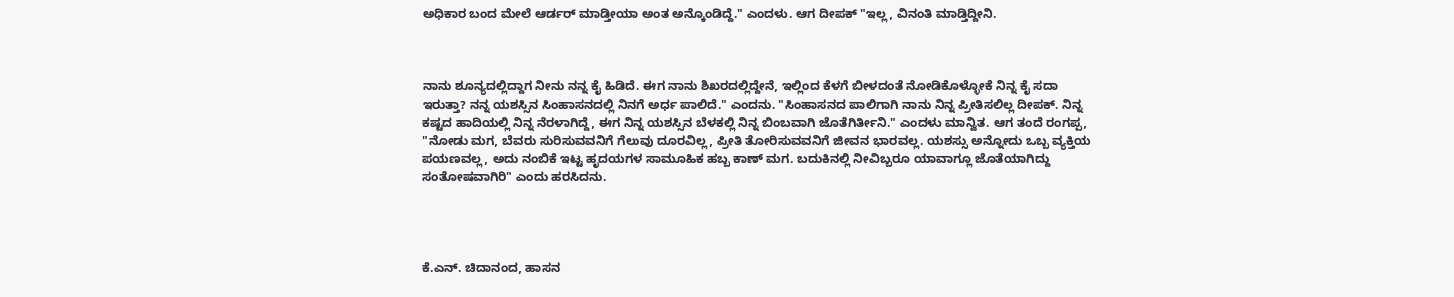ಅಧಿಕಾರ ಬಂದ ಮೇಲೆ ಆರ್ಡರ್ ಮಾಡ್ತೀಯಾ ಅಂತ ಅನ್ಕೊಂಡಿದ್ದೆ." ಎಂದಳು. ಆಗ ದೀಪಕ್ "ಇಲ್ಲ, ವಿನಂತಿ ಮಾಡ್ತಿದ್ದೀನಿ.



ನಾನು ಶೂನ್ಯದಲ್ಲಿದ್ದಾಗ ನೀನು ನನ್ನ ಕೈ ಹಿಡಿದೆ. ಈಗ ನಾನು ಶಿಖರದಲ್ಲಿದ್ದೇನೆ, ಇಲ್ಲಿಂದ ಕೆಳಗೆ ಬೀಳದಂತೆ ನೋಡಿಕೊಳ್ಳೋಕೆ ನಿನ್ನ ಕೈ ಸದಾ ಇರುತ್ತಾ? ನನ್ನ ಯಶಸ್ಸಿನ ಸಿಂಹಾಸನದಲ್ಲಿ ನಿನಗೆ ಅರ್ಧ ಪಾಲಿದೆ." ಎಂದನು. "ಸಿಂಹಾಸನದ ಪಾಲಿಗಾಗಿ ನಾನು ನಿನ್ನ ಪ್ರೀತಿಸಲಿಲ್ಲ ದೀಪಕ್. ನಿನ್ನ ಕಷ್ಟದ ಹಾದಿಯಲ್ಲಿ ನಿನ್ನ ನೆರಳಾಗಿದ್ದೆ, ಈಗ ನಿನ್ನ ಯಶಸ್ಸಿನ ಬೆಳಕಲ್ಲಿ ನಿನ್ನ ಬಿಂಬವಾಗಿ ಜೊತೆಗಿರ್ತೀನಿ." ಎಂದಳು ಮಾನ್ವಿತ. ಆಗ ತಂದೆ ರಂಗಪ್ಪ, "ನೋಡು ಮಗ, ಬೆವರು ಸುರಿಸುವವನಿಗೆ ಗೆಲುವು ದೂರವಿಲ್ಲ, ಪ್ರೀತಿ ತೋರಿಸುವವನಿಗೆ ಜೀವನ ಭಾರವಲ್ಲ. ಯಶಸ್ಸು ಅನ್ನೋದು ಒಬ್ಬ ವ್ಯಕ್ತಿಯ ಪಯಣವಲ್ಲ, ಅದು ನಂಬಿಕೆ ಇಟ್ಟ ಹೃದಯಗಳ ಸಾಮೂಹಿಕ ಹಬ್ಬ ಕಾಣ್ ಮಗ. ಬದುಕಿನಲ್ಲಿ ನೀವಿಬ್ಬರೂ ಯಾವಾಗ್ಲೂ ಜೊತೆಯಾಗಿದ್ದು ಸಂತೋಷವಾಗಿರಿ" ಎಂದು ಹರಸಿದನು.




ಕೆ.ಎನ್. ಚಿದಾನಂದ, ಹಾಸನ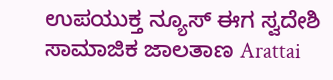ಉಪಯುಕ್ತ ನ್ಯೂಸ್ ಈಗ ಸ್ವದೇಶಿ ಸಾಮಾಜಿಕ ಜಾಲತಾಣ Arattai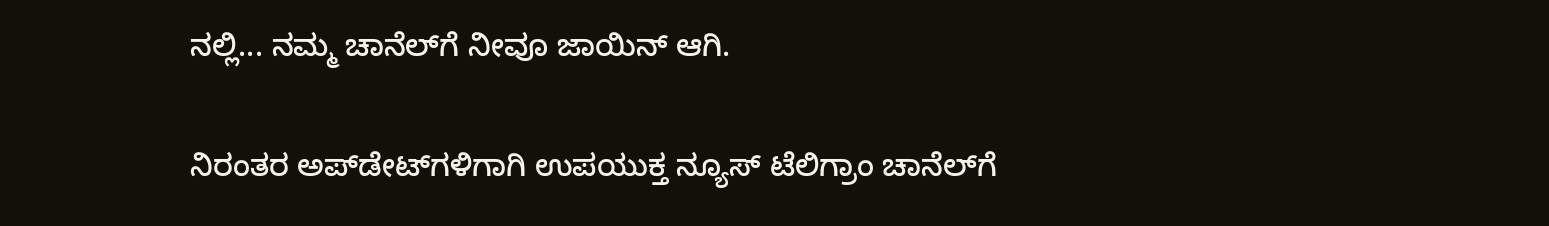ನಲ್ಲಿ... ನಮ್ಮ ಚಾನೆಲ್‌ಗೆ ನೀವೂ ಜಾಯಿನ್ ಆಗಿ.


ನಿರಂತರ ಅಪ್‌ಡೇಟ್‌ಗಳಿಗಾಗಿ ಉಪಯುಕ್ತ ನ್ಯೂಸ್‌ ಟೆಲಿಗ್ರಾಂ ಚಾನೆಲ್‌ಗೆ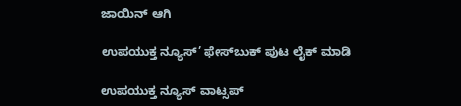ಜಾಯಿನ್‌ ಆಗಿ

ಉಪಯುಕ್ತ ನ್ಯೂಸ್‌’ ಫೇಸ್‌ಬುಕ್ ಪುಟ ಲೈಕ್ ಮಾಡಿ

ಉಪಯುಕ್ತ ನ್ಯೂಸ್‌ ವಾಟ್ಸಪ್‌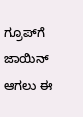ಗ್ರೂಪ್‌ಗೆ ಜಾಯಿನ್ ಆಗಲು ಈ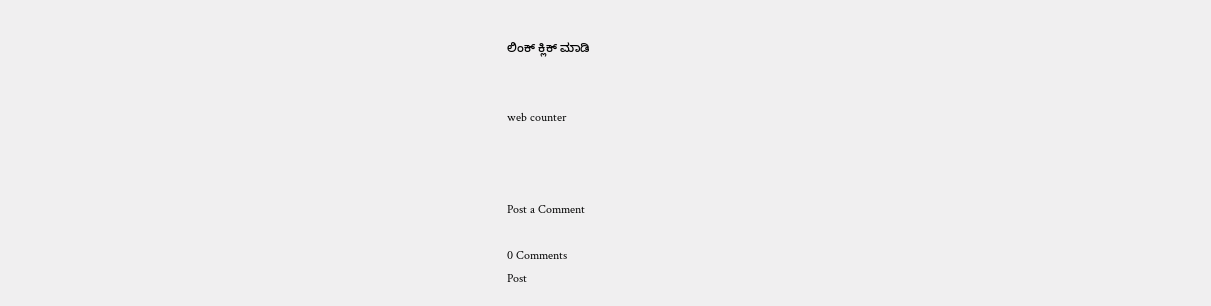ಲಿಂಕ್ ಕ್ಲಿಕ್ ಮಾಡಿ


web counter



Post a Comment

0 Comments
Post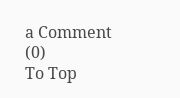a Comment (0)
To Top